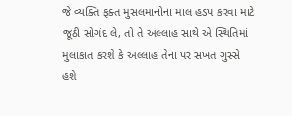જે વ્યક્તિ ફક્ત મુસલમાનોના માલ હડપ કરવા માટે જૂઠી સોગંદ લે, તો તે અલ્લાહ સાથે એ સ્થિતિમાં મુલાકાત કરશે કે અલ્લાહ તેના પર સખત ગુસ્સે હશે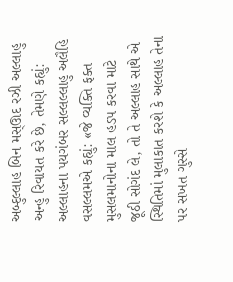અબ્દુલ્લાહ બિન મસ્ઊદ રઝી અલ્લાહુ અન્હુ રિવાયત કરે છે, તેમણે કહ્યું: અલ્લાહના પયગંબર સલ્લલ્લાહુ અલૈહિ વસલ્લમએ કહ્યું: «જે વ્યક્તિ ફક્ત મુસલમાનોના માલ હડપ કરવા માટે જૂઠી સોગંદ લે, તો તે અલ્લાહ સાથે એ સ્થિતિમાં મુલાકાત કરશે કે અલ્લાહ તેના પર સખત ગુસ્સે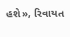હશે», રિવાયત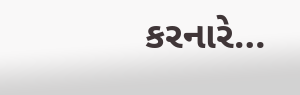કરનારે…